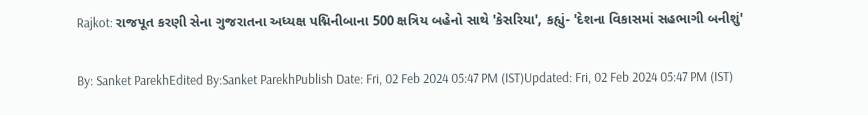Rajkot: રાજપૂત કરણી સેના ગુજરાતના અધ્યક્ષ પદ્મિનીબાના 500 ક્ષત્રિય બહેનો સાથે 'કેસરિયા', કહ્યું- 'દેશના વિકાસમાં સહભાગી બનીશું'

By: Sanket ParekhEdited By:Sanket ParekhPublish Date: Fri, 02 Feb 2024 05:47 PM (IST)Updated: Fri, 02 Feb 2024 05:47 PM (IST)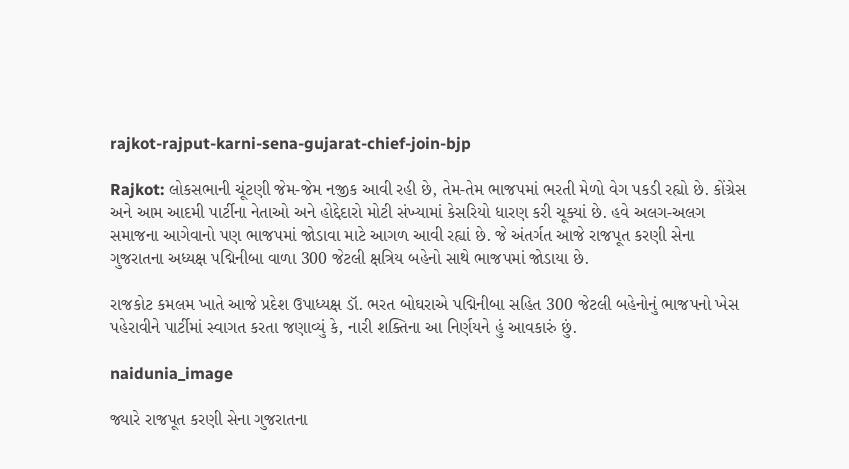rajkot-rajput-karni-sena-gujarat-chief-join-bjp

Rajkot: લોકસભાની ચૂંટણી જેમ-જેમ નજીક આવી રહી છે, તેમ-તેમ ભાજપમાં ભરતી મેળો વેગ પકડી રહ્યો છે. કોંગ્રેસ અને આમ આદમી પાર્ટીના નેતાઓ અને હોદ્દેદારો મોટી સંખ્યામાં કેસરિયો ધારણ કરી ચૂક્યાં છે. હવે અલગ-અલગ સમાજના આગેવાનો પણ ભાજપમાં જોડાવા માટે આગળ આવી રહ્યાં છે. જે અંતર્ગત આજે રાજપૂત કરણી સેના ગુજરાતના અધ્યક્ષ પદ્મિનીબા વાળા 300 જેટલી ક્ષત્રિય બહેનો સાથે ભાજપમાં જોડાયા છે.

રાજકોટ કમલમ ખાતે આજે પ્રદેશ ઉપાધ્યક્ષ ડૉ. ભરત બોઘરાએ પદ્મિનીબા સહિત 300 જેટલી બહેનોનું ભાજપનો ખેસ પહેરાવીને પાર્ટીમાં સ્વાગત કરતા જણાવ્યું કે, નારી શક્તિના આ નિર્ણયને હું આવકારું છું.

naidunia_image

જ્યારે રાજપૂત કરણી સેના ગુજરાતના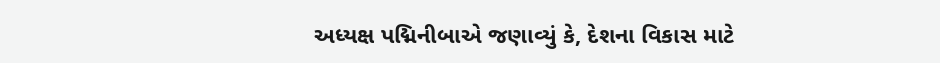અધ્યક્ષ પદ્મિનીબાએ જણાવ્યું કે, દેશના વિકાસ માટે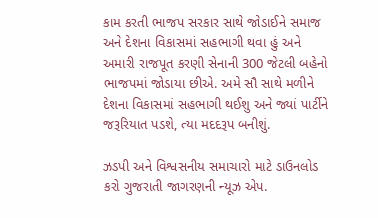કામ કરતી ભાજપ સરકાર સાથે જોડાઈને સમાજ અને દેશના વિકાસમાં સહભાગી થવા હું અને અમારી રાજપૂત કરણી સેનાની 300 જેટલી બહેનો ભાજપમાં જોડાયા છીએ. અમે સૌ સાથે મળીને દેશના વિકાસમાં સહભાગી થઈશુ અને જ્યાં પાર્ટીને જરૂરિયાત પડશે, ત્યા મદદરૂપ બનીશું.

ઝડપી અને વિશ્વસનીય સમાચારો માટે ડાઉનલોડ કરો ગુજરાતી જાગરણની ન્યૂઝ એપ.